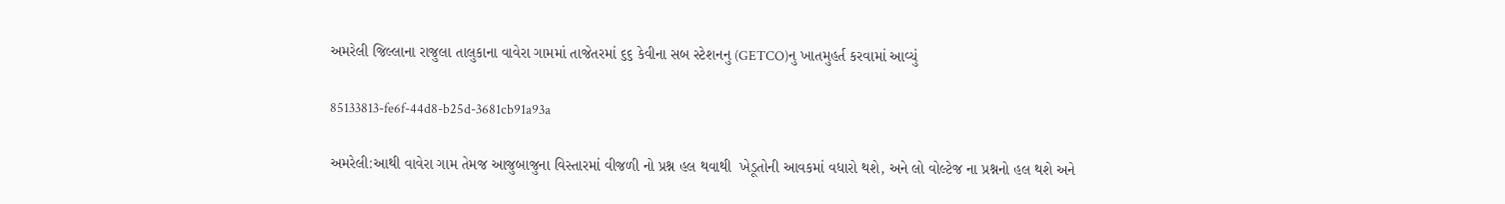અમરેલી જિલ્લાના રાજુલા તાલુકાના વાવેરા ગામમાં તાજેતરમાં ૬૬ કેવીના સબ સ્ટેશનનુ (GETCO)નુ ખાતમુહર્ત કરવામાં આવ્યું

85133813-fe6f-44d8-b25d-3681cb91a93a

અમરેલી:આથી વાવેરા ગામ તેમજ આજુબાજુના વિસ્તારમાં વીજળી નો પ્રશ્ન હલ થવાથી  ખેડૂતોની આવકમાં વધારો થશે, અને લો વોલ્ટેજ ના પ્રશ્નનો હલ થશે અને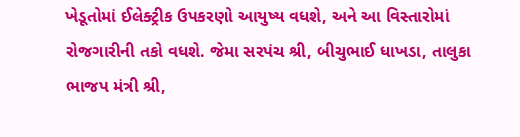ખેડૂતોમાં ઈલેક્ટ્રીક ઉપકરણો આયુષ્ય વધશે, અને આ વિસ્તારોમાં રોજગારીની તકો વધશે. જેમા સરપંચ શ્રી, બીચુભાઈ ધાખડા, તાલુકા ભાજપ મંત્રી શ્રી,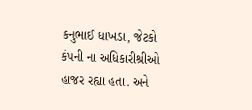કનુભાઈ ધાખડા, જેટકો કંપની ના અધિકારીશ્રીઓ હાજર રહ્યા હતા. અને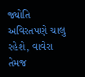જ્યોતિ અવિરતપણે ચાલુ રહેશે, વાવેરા તેમજ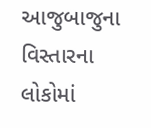આજુબાજુના વિસ્તારના લોકોમાં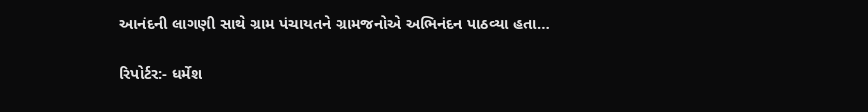આનંદની લાગણી સાથે ગ્રામ પંચાયતને ગ્રામજનોએ અભિનંદન પાઠવ્યા હતા…

રિપોર્ટર:- ધર્મેશ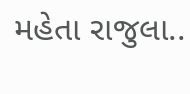મહેતા રાજુલા..